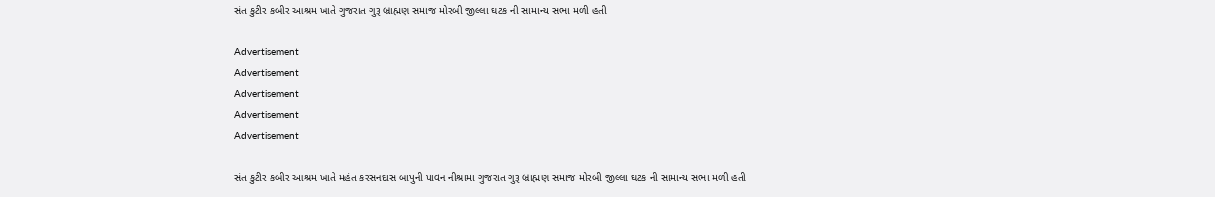સંત કુટીર કબીર આશ્રમ ખાતે ગુજરાત ગુરૂ બ્રાહ્મણ સમાજ મોરબી જીલ્લા ઘટક ની સામાન્ય સભા મળી હતી

Advertisement
Advertisement
Advertisement
Advertisement
Advertisement

સંત કુટીર કબીર આશ્રમ ખાતે મહંત કરસનદાસ બાપુની પાવન નીશ્રામા ગુજરાત ગુરૂ બ્રાહ્મણ સમાજ મોરબી જીલ્લા ઘટક ની સામાન્ય સભા મળી હતી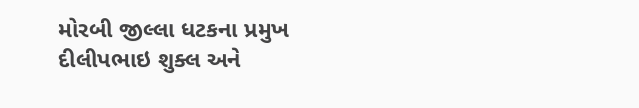મોરબી જીલ્લા ધટકના પ્રમુખ દીલીપભાઇ શુક્લ અને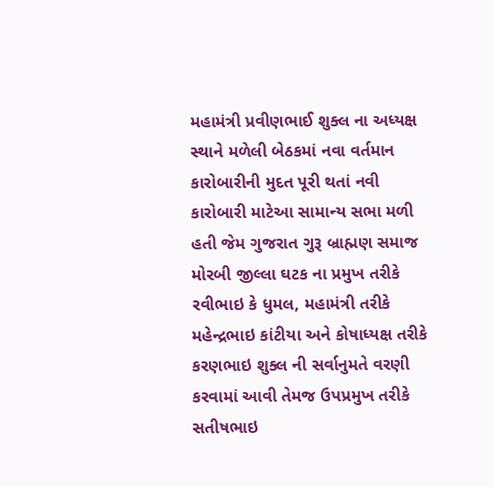મહામંત્રી પ્રવીણભાઈ શુક્લ ના અધ્યક્ષ સ્થાને મળેલી બેઠકમાં નવા વર્તમાન કારોબારીની મુદત પૂરી થતાં નવી કારોબારી માટેઆ સામાન્ય સભા મળી હતી જેમ ગુજરાત ગુરૂ બ્રાહ્મણ સમાજ મોરબી જીલ્લા ઘટક ના પ્રમુખ તરીકે રવીભાઇ કે ધુમલ, મહામંત્રી તરીકે મહેન્દ્રભાઇ કાંટીયા અને કોષાધ્યક્ષ તરીકે કરણભાઇ શુક્લ ની સર્વાનુમતે વરણી કરવામાં આવી તેમજ ઉપપ્રમુખ તરીકે સતીષભાઇ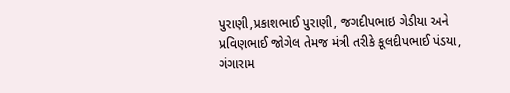પુરાણી,પ્રકાશભાઈ પુરાણી, જગદીપભાઇ ગેડીયા અને પ્રવિણભાઈ જોગેલ તેમજ મંત્રી તરીકે કૂલદીપભાઈ પંડયા, ગંગારામ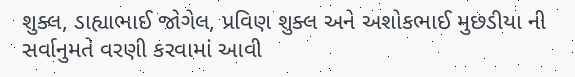શુક્લ, ડાહ્યાભાઈ જોગેલ, પ્રવિણ શુક્લ અને અશોકભાઈ મુછડીયા ની સર્વાનુમતે વરણી કરવામાં આવી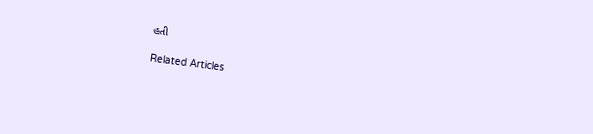હતી

Related Articles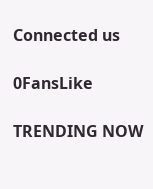Connected us

0FansLike

TRENDING NOW